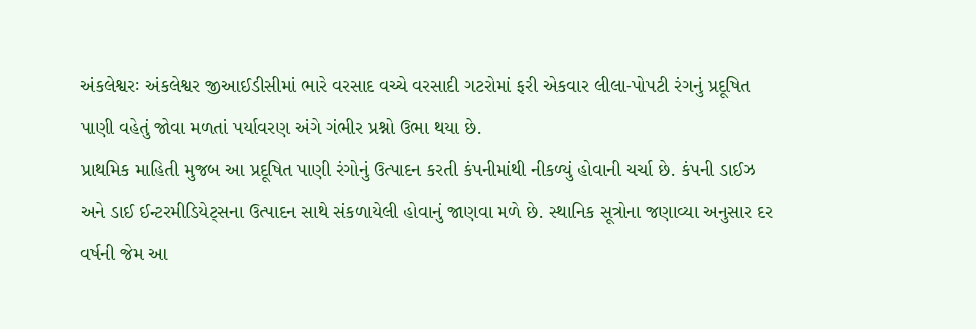અંકલેશ્વરઃ અંકલેશ્વર જીઆઈડીસીમાં ભારે વરસાદ વચ્ચે વરસાદી ગટરોમાં ફરી એકવાર લીલા-પોપટી રંગનું પ્રદૂષિત પાણી વહેતું જોવા મળતાં પર્યાવરણ અંગે ગંભીર પ્રશ્નો ઉભા થયા છે.
પ્રાથમિક માહિતી મુજબ આ પ્રદૂષિત પાણી રંગોનું ઉત્પાદન કરતી કંપનીમાંથી નીકળ્યું હોવાની ચર્ચા છે. કંપની ડાઈઝ અને ડાઈ ઈન્ટરમીડિયેટ્સના ઉત્પાદન સાથે સંકળાયેલી હોવાનું જાણવા મળે છે. સ્થાનિક સૂત્રોના જણાવ્યા અનુસાર દર વર્ષની જેમ આ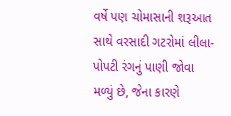વર્ષે પણ ચોમાસાની શરૂઆત સાથે વરસાદી ગટરોમાં લીલા-પોપટી રંગનું પાણી જોવા મળ્યું છે, જેના કારણે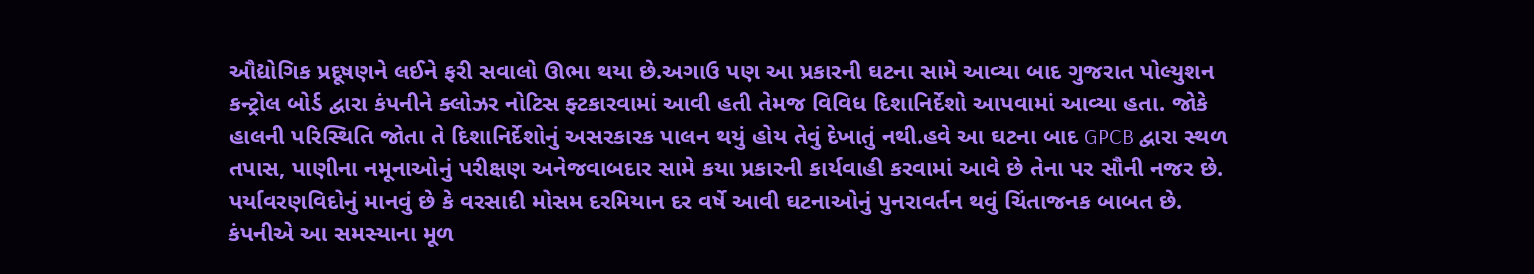ઔદ્યોગિક પ્રદૂષણને લઈને ફરી સવાલો ઊભા થયા છે.અગાઉ પણ આ પ્રકારની ઘટના સામે આવ્યા બાદ ગુજરાત પોલ્યુશન કન્ટ્રોલ બોર્ડ દ્વારા કંપનીને ક્લોઝર નોટિસ ફ્ટકારવામાં આવી હતી તેમજ વિવિધ દિશાનિર્દેશો આપવામાં આવ્યા હતા. જોકે હાલની પરિસ્થિતિ જોતા તે દિશાનિર્દેશોનું અસરકારક પાલન થયું હોય તેવું દેખાતું નથી.હવે આ ઘટના બાદ GPCB દ્વારા સ્થળ તપાસ, પાણીના નમૂનાઓનું પરીક્ષણ અનેજવાબદાર સામે કયા પ્રકારની કાર્યવાહી કરવામાં આવે છે તેના પર સૌની નજર છે. પર્યાવરણવિદોનું માનવું છે કે વરસાદી મોસમ દરમિયાન દર વર્ષે આવી ઘટનાઓનું પુનરાવર્તન થવું ચિંતાજનક બાબત છે. કંપનીએ આ સમસ્યાના મૂળ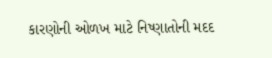કારણોની ઓળખ માટે નિષ્ણાતોની મદદ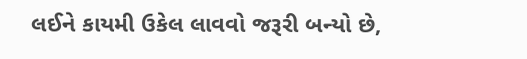લઈને કાયમી ઉકેલ લાવવો જરૂરી બન્યો છે,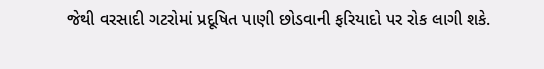જેથી વરસાદી ગટરોમાં પ્રદૂષિત પાણી છોડવાની ફરિયાદો પર રોક લાગી શકે.